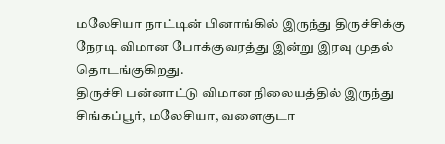மலேசியா நாட்டின் பினாங்கில் இருந்து திருச்சிக்கு நேரடி விமான போக்குவரத்து இன்று இரவு முதல் தொடங்குகிறது.
திருச்சி பன்னாட்டு விமான நிலையத்தில் இருந்து சிங்கப்பூர், மலேசியா, வளைகுடா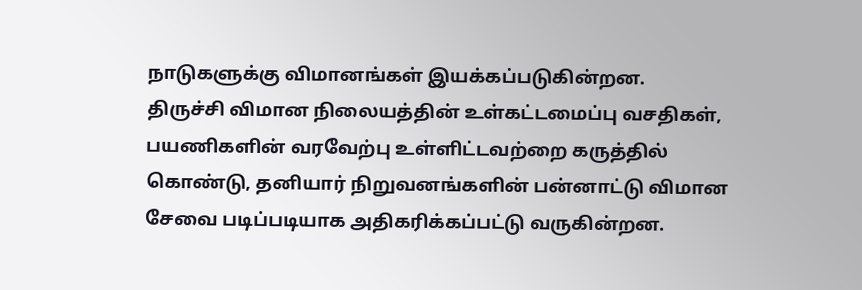நாடுகளுக்கு விமானங்கள் இயக்கப்படுகின்றன.
திருச்சி விமான நிலையத்தின் உள்கட்டமைப்பு வசதிகள், பயணிகளின் வரவேற்பு உள்ளிட்டவற்றை கருத்தில் கொண்டு, தனியார் நிறுவனங்களின் பன்னாட்டு விமான சேவை படிப்படியாக அதிகரிக்கப்பட்டு வருகின்றன.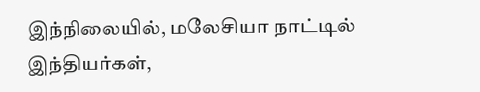இந்நிலையில், மலேசியா நாட்டில் இந்தியர்கள்,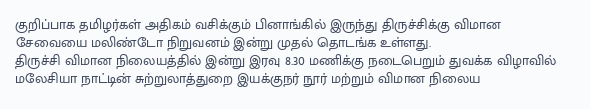குறிப்பாக தமிழர்கள் அதிகம் வசிக்கும் பினாங்கில் இருந்து திருச்சிக்கு விமான சேவையை மலிண்டோ நிறுவனம் இன்று முதல் தொடங்க உள்ளது.
திருச்சி விமான நிலையத்தில் இன்று இரவு 8.30 மணிக்கு நடைபெறும் துவக்க விழாவில் மலேசியா நாட்டின் சுற்றுலாத்துறை இயக்குநர் நூர் மற்றும் விமான நிலைய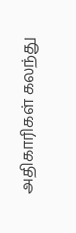அதிகாரிகள் கலந்து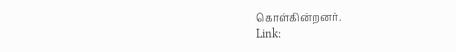கொள்கின்றனர்.
Link: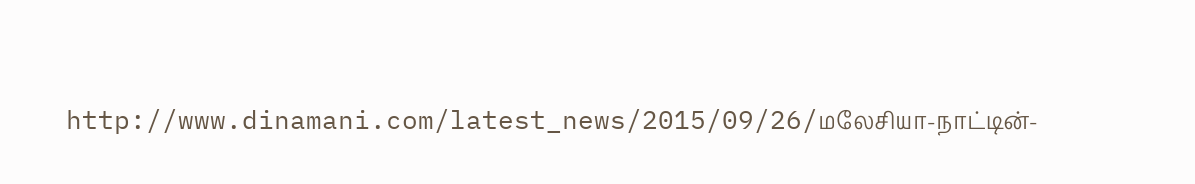http://www.dinamani.com/latest_news/2015/09/26/மலேசியா-நாட்டின்-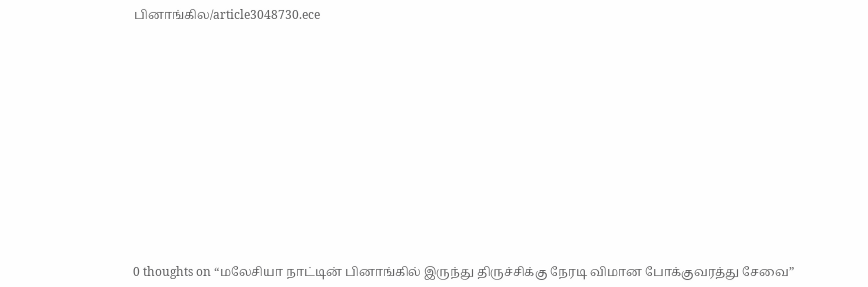பினாங்கில/article3048730.ece













0 thoughts on “மலேசியா நாட்டின் பினாங்கில் இருந்து திருச்சிக்கு நேரடி விமான போக்குவரத்து சேவை”